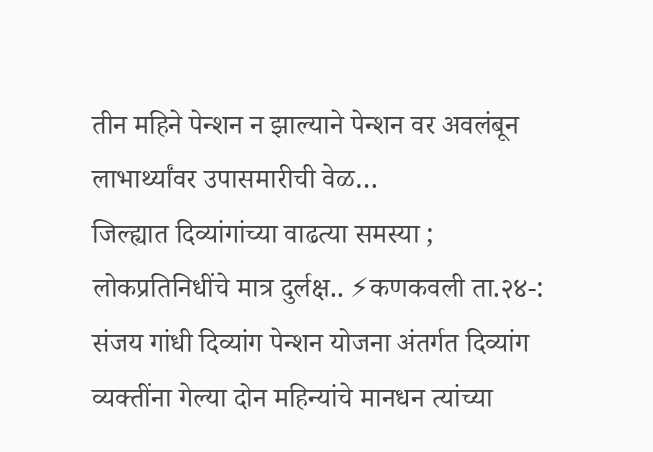तीन महिने पेन्शन न झाल्याने पेन्शन वर अवलंबून लाभार्थ्यांवर उपासमारीची वेळ…
जिल्ह्यात दिव्यांगांच्या वाढत्या समस्या ; लोकप्रतिनिधींचे मात्र दुर्लक्ष.. ⚡कणकवली ता.२४-: संजय गांधी दिव्यांग पेन्शन योजना अंतर्गत दिव्यांग व्यक्तींना गेल्या दोन महिन्यांचे मानधन त्यांच्या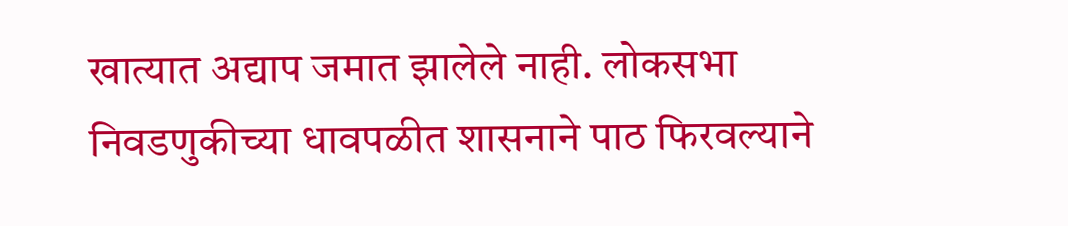खात्यात अद्याप जमात झालेले नाही. लोकसभा निवडणुकीच्या धावपळीत शासनाने पाठ फिरवल्याने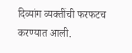दिव्यांग व्यक्तींची फरफटच करण्यात आली.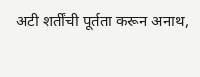अटी शर्तींची पूर्तता करून अनाथ,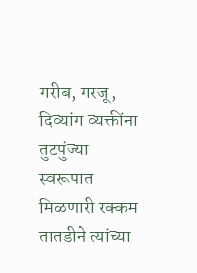गरीब, गरजू, दिव्यांग व्यक्तींना तुटपुंज्या स्वरूपात मिळणारी रक्कम तातडीने त्यांच्या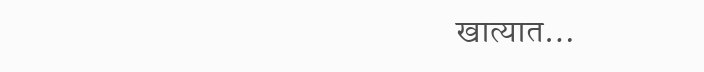खात्यात…